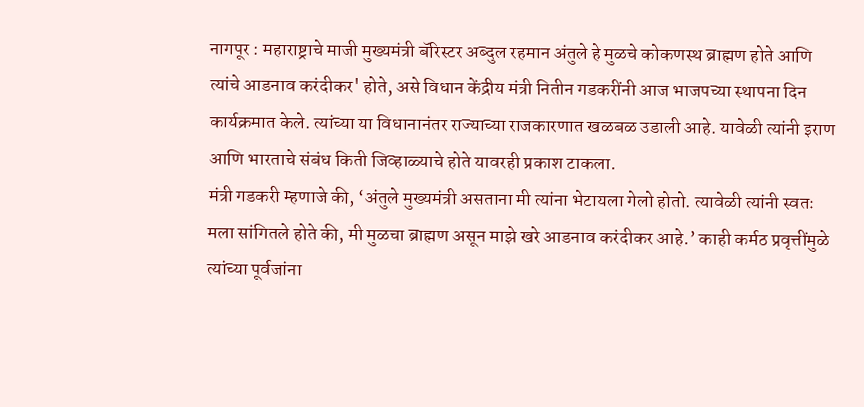नागपूर : महाराष्ट्राचे माजी मुख्यमंत्री बॅरिस्टर अब्दुल रहमान अंतुले हे मुळचे कोकणस्थ ब्राह्मण होते आणि त्यांचे आडनाव करंदीकर' होते, असे विधान केंद्रीय मंत्री नितीन गडकरींनी आज भाजपच्या स्थापना दिन कार्यक्रमात केले. त्यांच्या या विधानानंतर राज्याच्या राजकारणात खळबळ उडाली आहे. यावेळी त्यांनी इराण आणि भारताचे संबंध किती जिव्हाळ्याचे होते यावरही प्रकाश टाकला.
मंत्री गडकरी म्हणाजे की, ‘अंतुले मुख्यमंत्री असताना मी त्यांना भेटायला गेलो होतो. त्यावेळी त्यांनी स्वतः मला सांगितले होते की, मी मुळचा ब्राह्मण असून माझे खरे आडनाव करंदीकर आहे.’ काही कर्मठ प्रवृत्तींमुळे त्यांच्या पूर्वजांना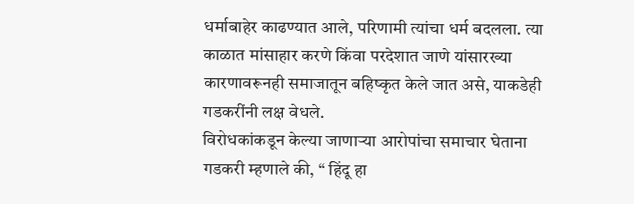धर्माबाहेर काढण्यात आले, परिणामी त्यांचा धर्म बदलला. त्या काळात मांसाहार करणे किंवा परदेशात जाणे यांसारख्या कारणावरूनही समाजातून बहिष्कृत केले जात असे, याकडेही गडकरींनी लक्ष वेधले.
विरोधकांकडून केल्या जाणाऱ्या आरोपांचा समाचार घेताना गडकरी म्हणाले की, ‘‘ हिंदू हा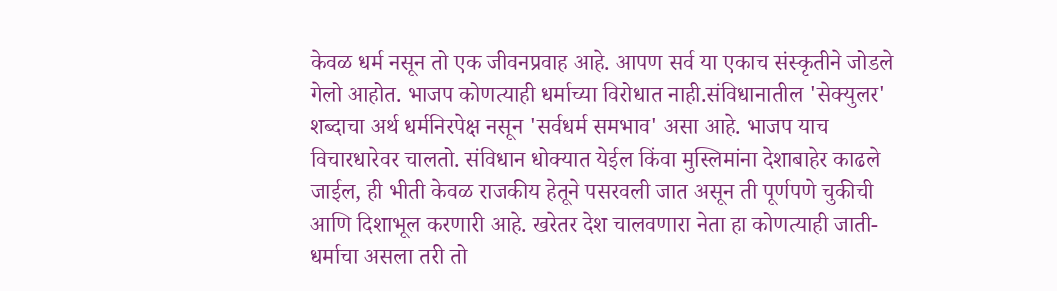केवळ धर्म नसून तो एक जीवनप्रवाह आहे. आपण सर्व या एकाच संस्कृतीने जोडले गेलो आहोत. भाजप कोणत्याही धर्माच्या विरोधात नाही.संविधानातील 'सेक्युलर' शब्दाचा अर्थ धर्मनिरपेक्ष नसून 'सर्वधर्म समभाव' असा आहे. भाजप याच विचारधारेवर चालतो. संविधान धोक्यात येईल किंवा मुस्लिमांना देशाबाहेर काढले जाईल, ही भीती केवळ राजकीय हेतूने पसरवली जात असून ती पूर्णपणे चुकीची आणि दिशाभूल करणारी आहे. खरेतर देश चालवणारा नेता हा कोणत्याही जाती-धर्माचा असला तरी तो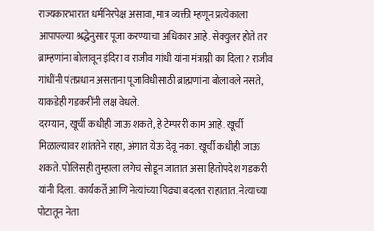राज्यकारभारात धर्मनिरपेक्ष असावा, मात्र व्यक्ती म्हणून प्रत्येकाला आपापल्या श्रद्धेनुसार पूजा करण्याचा अधिकार आहे. सेक्युलर होते तर ब्राम्हणांना बोलावून इंदिरा व राजीव गांधी यांना मंत्राग्नी का दिला? राजीव गांधींनी पंतप्रधान असताना पूजाविधीसाठी ब्राह्मणांना बोलावले नसते, याकडेही गडकरींनी लक्ष वेधले.
दरम्यान, खूर्ची कधीही जाऊ शकते, हे टेम्पररी काम आहे. खूर्ची मिळाल्यावर शांततेने राहा, अंगात येऊ देवू नका. खूर्ची कधीही जाऊ शकते. पोलिसही तुम्हाला लगेच सोडून जातात असा हितोपदेश गडकरी यांनी दिला. कार्यकर्ते आणि नेत्यांच्या पिढ्या बदलत राहातात. नेत्याच्या पोटातून नेता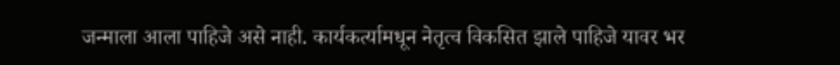जन्माला आला पाहिजे असे नाही. कार्यकर्त्यामधून नेतृत्व विकसित झाले पाहिजे यावर भर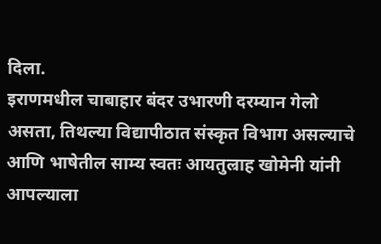दिला.
इराणमधील चाबाहार बंदर उभारणी दरम्यान गेलो असता, तिथल्या विद्यापीठात संस्कृत विभाग असल्याचे आणि भाषेतील साम्य स्वतः आयतुल्राह खोमेनी यांनी आपल्याला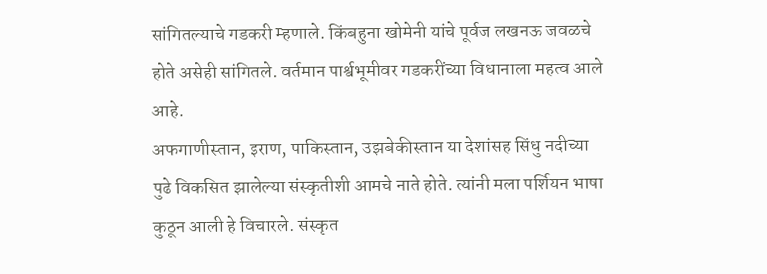सांगितल्याचे गडकरी म्हणाले. किंबहुना खोमेनी यांचे पूर्वज लखनऊ जवळचे होते असेही सांगितले. वर्तमान पार्श्वभूमीवर गडकरींच्या विधानाला महत्व आले आहे.
अफगाणीस्तान, इराण, पाकिस्तान, उझबेकीस्तान या देशांसह सिंधु नदीच्या पुढे विकसित झालेल्या संस्कृतीशी आमचे नाते होते. त्यांनी मला पर्शियन भाषा कुठून आली हे विचारले. संस्कृत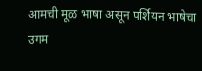आमची मूळ भाषा असून पर्शियन भाषेचा उगम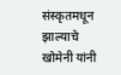संस्कृतमधून झाल्याचे खोमेनी यांनी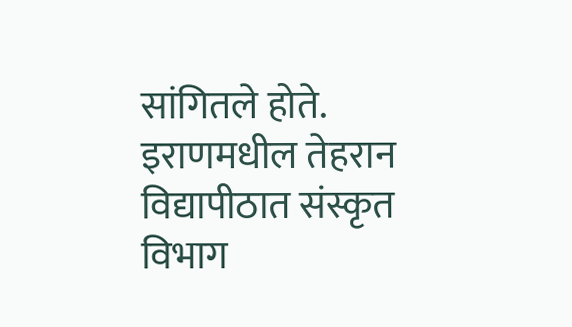सांगितले होते. इराणमधील तेहरान विद्यापीठात संस्कृत विभाग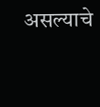असल्याचे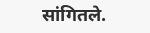सांगितले.